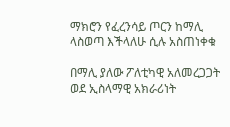ማክሮን የፈረንሳይ ጦርን ከማሊ ላስወጣ እችላለሁ ሲሉ አስጠነቀቁ

በማሊ ያለው ፖለቲካዊ አለመረጋጋት ወደ ኢስላማዊ አክራሪነት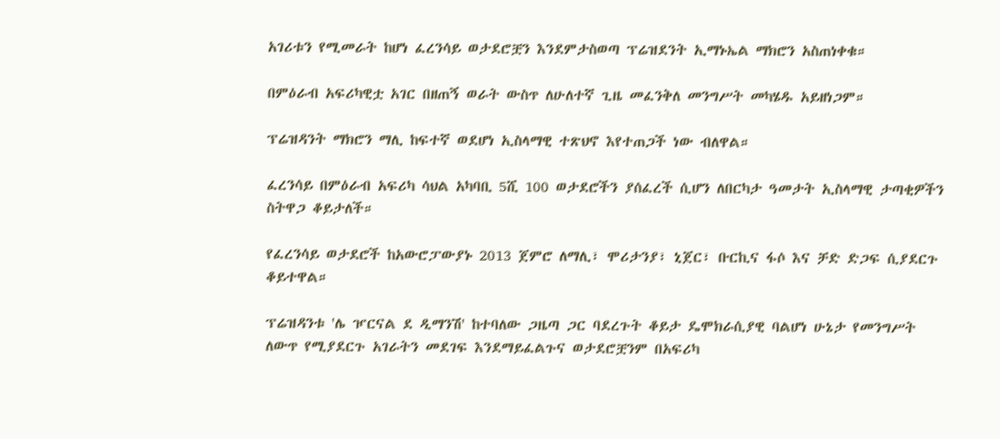አገሪቱን የሚመራት ከሆነ ፈረንሳይ ወታደሮቿን እንደምታስወጣ ፕሬዝደንት ኢማኑኤል ማክሮን አስጠነቀቁ።

በምዕራብ አፍሪካዊቷ አገር በዘጠኝ ወራት ውስጥ ለሁለተኛ ጊዜ መፈንቅለ መንግሥት መካሄዱ አይዘነጋም።

ፕሬዝዳንት ማክሮን ማሊ ከፍተኛ ወደሆነ ኢስላማዊ ተጽህኖ እየተጠጋች ነው ብለዋል።

ፈረንሳይ በምዕራብ አፍሪካ ሳህል አካባቢ 5ሺ 100 ወታደሮችን ያሰፈረች ሲሆን ለበርካታ ዓመታት ኢስላማዊ ታጣቂዎችን ስትዋጋ ቆይታለች።

የፈረንሳይ ወታደሮች ከአውሮፓውያኑ 2013 ጀምሮ ለማሊ፣ ሞሪታንያ፣ ኒጀር፣ ቡርኪና ፋሶ እና ቻድ ድጋፍ ሲያደርጉ ቆይተዋል።

ፕሬዝዳንቱ 'ሌ ዦርናል ደ ዲማንሽ' ከተባለው ጋዜጣ ጋር ባደረጉት ቆይታ ዴሞክራሲያዊ ባልሆነ ሁኔታ የመንግሥት ለውጥ የሚያደርጉ አገራትን መደገፍ እንደማይፈልጉና ወታደሮቿንም በአፍሪካ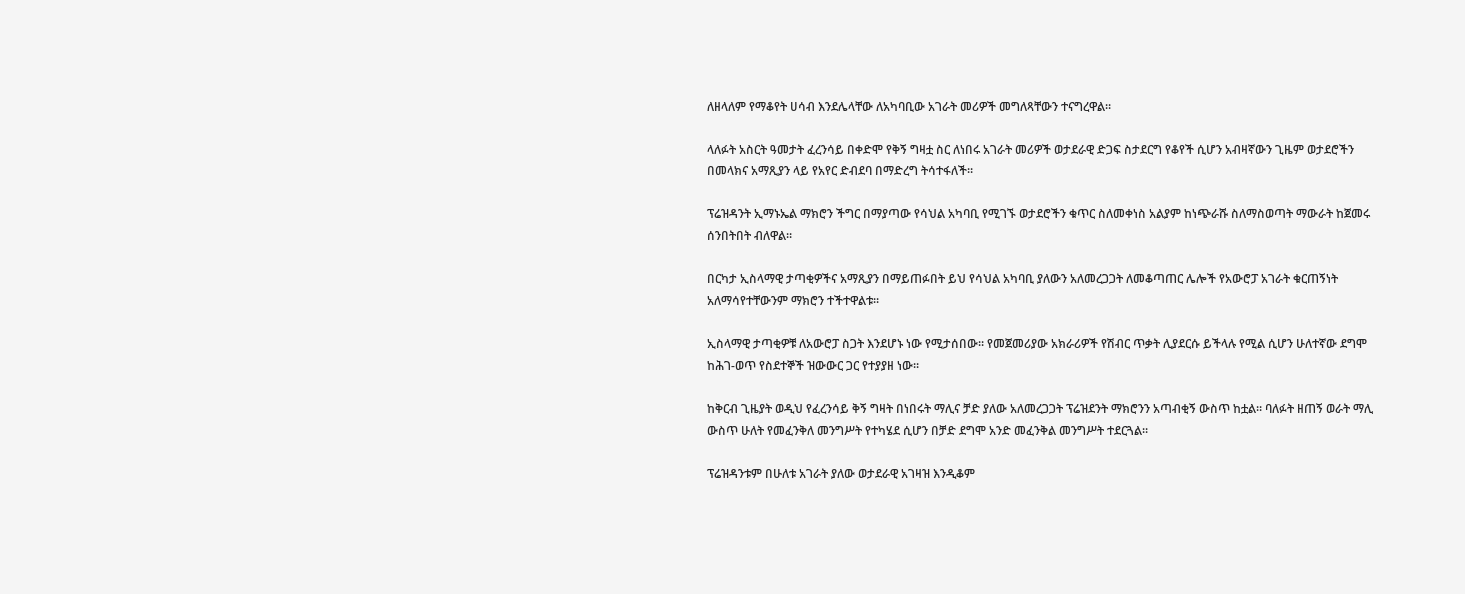ለዘላለም የማቆየት ሀሳብ እንደሌላቸው ለአካባቢው አገራት መሪዎች መግለጻቸውን ተናግረዋል።

ላለፉት አስርት ዓመታት ፈረንሳይ በቀድሞ የቅኝ ግዛቷ ስር ለነበሩ አገራት መሪዎች ወታደራዊ ድጋፍ ስታደርግ የቆየች ሲሆን አብዛኛውን ጊዜም ወታደሮችን በመላክና አማጺያን ላይ የአየር ድብደባ በማድረግ ትሳተፋለች።

ፕሬዝዳንት ኢማኑኤል ማክሮን ችግር በማያጣው የሳህል አካባቢ የሚገኙ ወታደሮችን ቁጥር ስለመቀነስ አልያም ከነጭራሹ ስለማስወጣት ማውራት ከጀመሩ ሰንበትበት ብለዋል።

በርካታ ኢስላማዊ ታጣቂዎችና አማጺያን በማይጠፉበት ይህ የሳህል አካባቢ ያለውን አለመረጋጋት ለመቆጣጠር ሌሎች የአውሮፓ አገራት ቁርጠኝነት አለማሳየተቸውንም ማክሮን ተችተዋልቱ።

ኢስላማዊ ታጣቂዎቹ ለአውሮፓ ስጋት እንደሆኑ ነው የሚታሰበው። የመጀመሪያው አክራሪዎች የሽብር ጥቃት ሊያደርሱ ይችላሉ የሚል ሲሆን ሁለተኛው ደግሞ ከሕገ-ወጥ የስደተኞች ዝውውር ጋር የተያያዘ ነው።

ከቅርብ ጊዜያት ወዲህ የፈረንሳይ ቅኝ ግዛት በነበሩት ማሊና ቻድ ያለው አለመረጋጋት ፕሬዝደንት ማክሮንን አጣብቂኝ ውስጥ ከቷል። ባለፉት ዘጠኝ ወራት ማሊ ውስጥ ሁለት የመፈንቅለ መንግሥት የተካሄደ ሲሆን በቻድ ደግሞ አንድ መፈንቅል መንግሥት ተደርጓል።

ፕሬዝዳንቱም በሁለቱ አገራት ያለው ወታደራዊ አገዛዝ እንዲቆም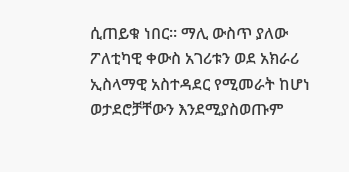ሲጠይቁ ነበር። ማሊ ውስጥ ያለው ፖለቲካዊ ቀውስ አገሪቱን ወደ አክራሪ ኢስላማዊ አስተዳደር የሚመራት ከሆነ ወታደሮቻቸውን እንደሚያስወጡም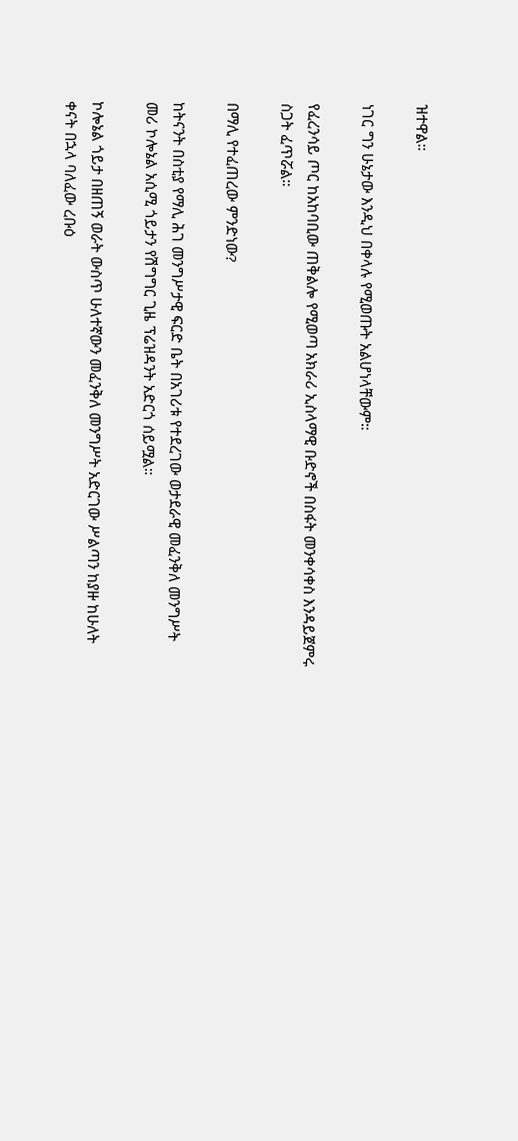ዝተዋል።

ነገር ግን ሁኔታው እንዲህ በቀላሉ የሚወጡት አልሆነላቸውም።

የፈረንሳይ ጦር ከአከባቢው ጠቅልሎ የሚወጣ አክራሪ ኢስላማዊ ቡድኖች በስፋት መንቀሳቀስ እንዳይጀምሩ ስጋት ፈጥሯል።

በማሊ የተፈጠረው ምንድነው?

ከትናንት በስቲያ የማሊ ሕገ መንግሥታዊ ፍርድ ቤት በአገሪቱ የተደረገው ወታደራዊ መፈንቅለ መንግሥት መሪ ኮሎኔል አሲሚ ጎይታን የሽግግር ጊዜ ፕሬዝዳንት አድርጎ ሰይሟል።

ኮሎኔል ጎይታ በዘጠኝ ወራት ውስጥ ሁለተኛውን መፈንቅለ መንግሥት አድርገው ሥልጣን ከያዙ ከሁለት ቀናት በኋላ ባለፈው ረቡዕ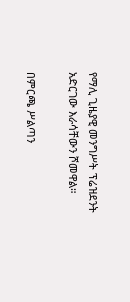የማሊ ጊዜያዊ መንግሥት ፕሬዝደንት አድርገው እራሳቸውን ሾመዋል።

በምርጫ ሥልጣን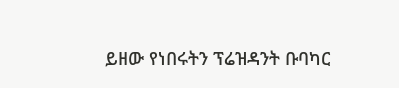ይዘው የነበሩትን ፕሬዝዳንት ቡባካር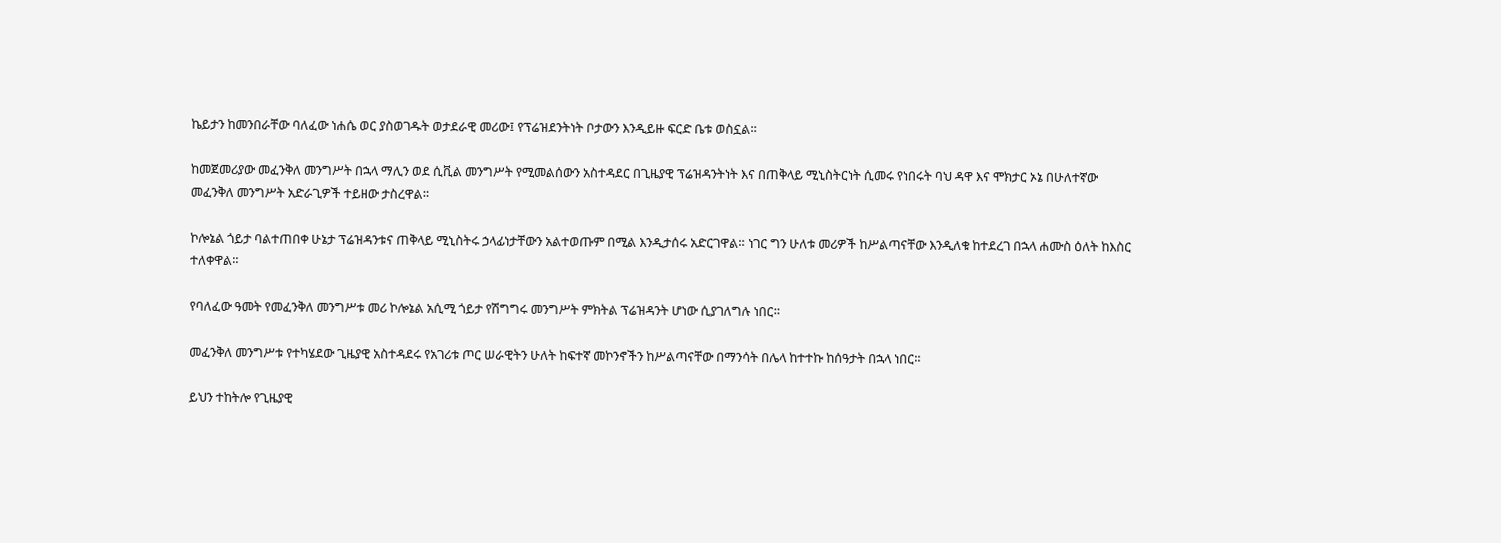ኬይታን ከመንበራቸው ባለፈው ነሐሴ ወር ያስወገዱት ወታደራዊ መሪው፤ የፕሬዝደንትነት ቦታውን እንዲይዙ ፍርድ ቤቱ ወስኗል።

ከመጀመሪያው መፈንቅለ መንግሥት በኋላ ማሊን ወደ ሲቪል መንግሥት የሚመልሰውን አስተዳደር በጊዜያዊ ፕሬዝዳንትነት እና በጠቅላይ ሚኒስትርነት ሲመሩ የነበሩት ባህ ዳዋ እና ሞክታር ኦኔ በሁለተኛው መፈንቅለ መንግሥት አድራጊዎች ተይዘው ታስረዋል።

ኮሎኔል ጎይታ ባልተጠበቀ ሁኔታ ፕሬዝዳንቱና ጠቅላይ ሚኒስትሩ ኃላፊነታቸውን አልተወጡም በሚል እንዲታሰሩ አድርገዋል። ነገር ግን ሁለቱ መሪዎች ከሥልጣናቸው እንዲለቁ ከተደረገ በኋላ ሐሙስ ዕለት ከእስር ተለቀዋል።

የባለፈው ዓመት የመፈንቅለ መንግሥቱ መሪ ኮሎኔል አሲሚ ጎይታ የሽግግሩ መንግሥት ምክትል ፕሬዝዳንት ሆነው ሲያገለግሉ ነበር።

መፈንቅለ መንግሥቱ የተካሄደው ጊዜያዊ አስተዳደሩ የአገሪቱ ጦር ሠራዊትን ሁለት ከፍተኛ መኮንኖችን ከሥልጣናቸው በማንሳት በሌላ ከተተኩ ከሰዓታት በኋላ ነበር።

ይህን ተከትሎ የጊዜያዊ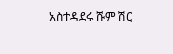አስተዳደሩ ሹም ሽር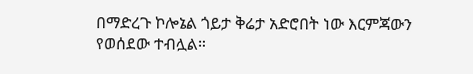በማድረጉ ኮሎኔል ጎይታ ቅሬታ አድሮበት ነው እርምጃውን የወሰደው ተብሏል።